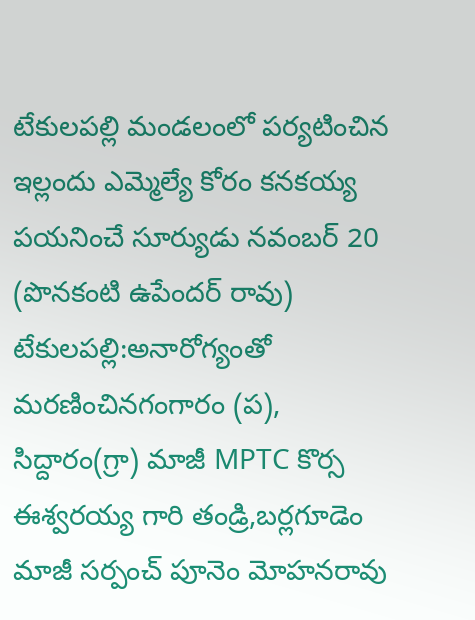టేకులపల్లి మండలంలో పర్యటించిన ఇల్లందు ఎమ్మెల్యే కోరం కనకయ్య
పయనించే సూర్యుడు నవంబర్ 20 (పొనకంటి ఉపేందర్ రావు)
టేకులపల్లి:అనారోగ్యంతో మరణించినగంగారం (ప), సిద్దారం(గ్రా) మాజీ MPTC కొర్స ఈశ్వరయ్య గారి తండ్రి,బర్లగూడెం మాజీ సర్పంచ్ పూనెం మోహనరావు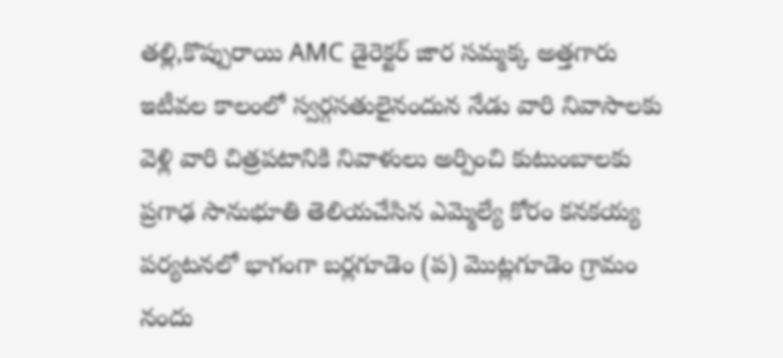తల్లి,కొప్పురాయి AMC డైరెక్టర్ జార సమ్మక్క అత్తగారు ఇటీవల కాలంలో స్వర్గసతులైనందున నేడు వారి నివాసాలకు వెళ్లి వారి చిత్రపటానికి నివాళులు అర్పించి కుటుంబాలకు ప్రగాఢ సానుభూతి తెలియచేసిన ఎమ్మెల్యే కోరం కనకయ్య పర్యటనలో భాగంగా బర్లగూడెం (ప) మొట్లగూడెం గ్రామం నందు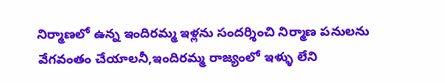నిర్మాణలో ఉన్న ఇందిరమ్మ ఇళ్లను సందర్శించి నిర్మాణ పనులను వేగవంతం చేయాలనీ,ఇందిరమ్మ రాజ్యంలో ఇళ్ళు లేని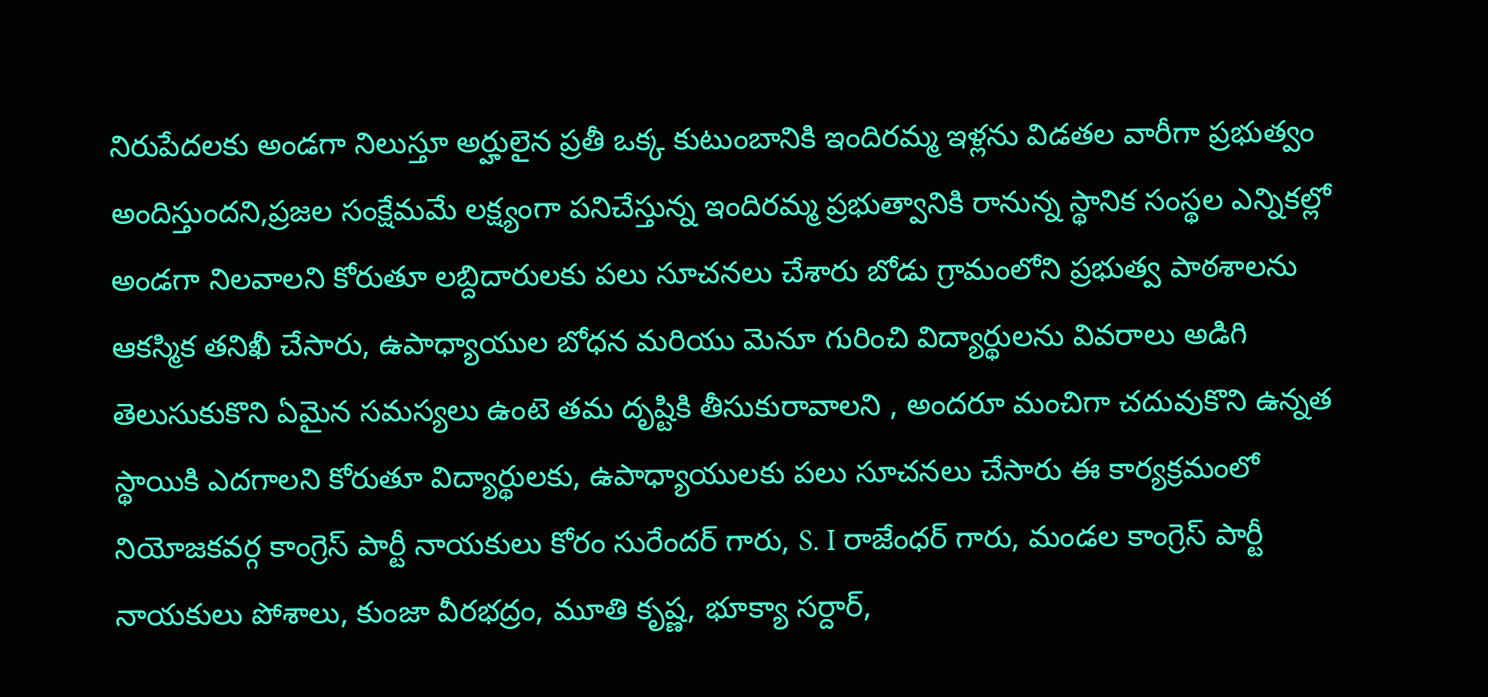నిరుపేదలకు అండగా నిలుస్తూ అర్హులైన ప్రతీ ఒక్క కుటుంబానికి ఇందిరమ్మ ఇళ్లను విడతల వారీగా ప్రభుత్వం అందిస్తుందని,ప్రజల సంక్షేమమే లక్ష్యంగా పనిచేస్తున్న ఇందిరమ్మ ప్రభుత్వానికి రానున్న స్థానిక సంస్థల ఎన్నికల్లో అండగా నిలవాలని కోరుతూ లబ్దిదారులకు పలు సూచనలు చేశారు బోడు గ్రామంలోని ప్రభుత్వ పాఠశాలను ఆకస్మిక తనిఖీ చేసారు, ఉపాధ్యాయుల బోధన మరియు మెనూ గురించి విద్యార్థులను వివరాలు అడిగి తెలుసుకుకొని ఏమైన సమస్యలు ఉంటె తమ దృష్టికి తీసుకురావాలని , అందరూ మంచిగా చదువుకొని ఉన్నత స్థాయికి ఎదగాలని కోరుతూ విద్యార్థులకు, ఉపాధ్యాయులకు పలు సూచనలు చేసారు ఈ కార్యక్రమంలో నియోజకవర్గ కాంగ్రెస్ పార్టీ నాయకులు కోరం సురేందర్ గారు, S. I రాజేంధర్ గారు, మండల కాంగ్రెస్ పార్టీ నాయకులు పోశాలు, కుంజా వీరభద్రం, మూతి కృష్ణ, భూక్యా సర్దార్,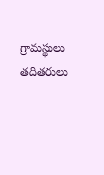గ్రామస్థులు తదితరులు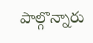పాల్గొన్నారు